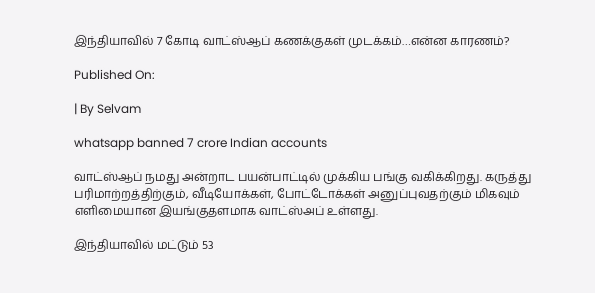இந்தியாவில் 7 கோடி வாட்ஸ்ஆப் கணக்குகள் முடக்கம்…என்ன காரணம்?

Published On:

| By Selvam

whatsapp banned 7 crore Indian accounts

வாட்ஸ்ஆப் நமது அன்றாட பயன்பாட்டில் முக்கிய பங்கு வகிக்கிறது. கருத்து பரிமாற்றத்திற்கும், வீடியோக்கள், போட்டோக்கள் அனுப்புவதற்கும் மிகவும் எளிமையான இயங்குதளமாக வாட்ஸ்அப் உள்ளது.

இந்தியாவில் மட்டும் 53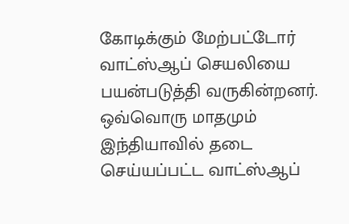கோடிக்கும் மேற்பட்டோர் வாட்ஸ்ஆப் செயலியை பயன்படுத்தி வருகின்றனர். ஒவ்வொரு மாதமும் இந்தியாவில் தடை செய்யப்பட்ட வாட்ஸ்ஆப்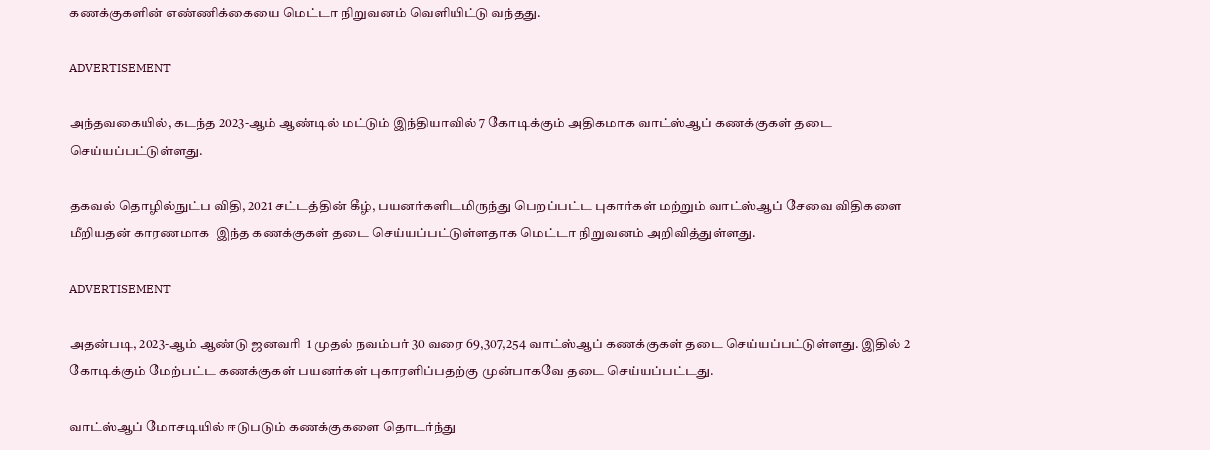கணக்குகளின் எண்ணிக்கையை மெட்டா நிறுவனம் வெளியிட்டு வந்தது.

ADVERTISEMENT

அந்தவகையில், கடந்த 2023-ஆம் ஆண்டில் மட்டும் இந்தியாவில் 7 கோடிக்கும் அதிகமாக வாட்ஸ்ஆப் கணக்குகள் தடை செய்யப்பட்டுள்ளது.

தகவல் தொழில்நுட்ப விதி, 2021 சட்டத்தின் கீழ், பயனர்களிடமிருந்து பெறப்பட்ட புகார்கள் மற்றும் வாட்ஸ்ஆப் சேவை விதிகளை மீறியதன் காரணமாக  இந்த கணக்குகள் தடை செய்யப்பட்டுள்ளதாக மெட்டா நிறுவனம் அறிவித்துள்ளது.

ADVERTISEMENT

அதன்படி, 2023-ஆம் ஆண்டு ஜனவரி  1 முதல் நவம்பர் 30 வரை 69,307,254 வாட்ஸ்ஆப் கணக்குகள் தடை செய்யப்பட்டுள்ளது. இதில் 2 கோடிக்கும் மேற்பட்ட கணக்குகள் பயனர்கள் புகாரளிப்பதற்கு முன்பாகவே தடை செய்யப்பட்டது.

வாட்ஸ்ஆப் மோசடியில் ஈடுபடும் கணக்குகளை தொடர்ந்து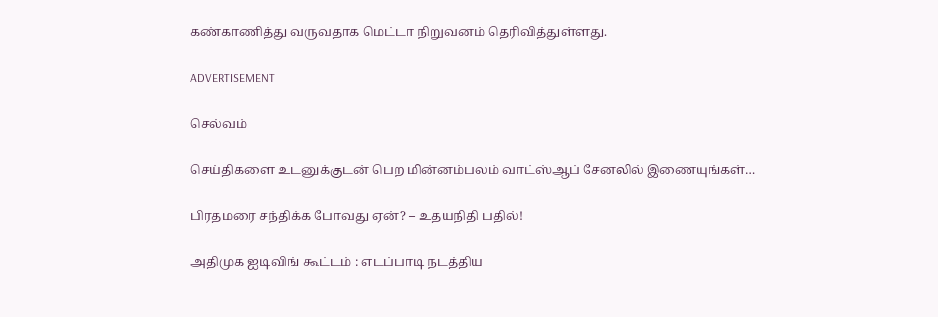கண்காணித்து வருவதாக மெட்டா நிறுவனம் தெரிவித்துள்ளது.

ADVERTISEMENT

செல்வம்

செய்திகளை உடனுக்குடன் பெற மின்னம்பலம் வாட்ஸ்ஆப் சேனலில் இணையுங்கள்…

பிரதமரை சந்திக்க போவது ஏன்? – உதயநிதி பதில்!

அதிமுக ஐடிவிங் கூட்டம் : எடப்பாடி நடத்திய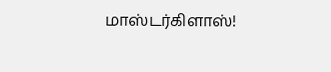மாஸ்டர்கிளாஸ்!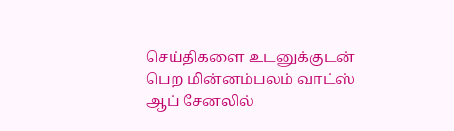செய்திகளை உடனுக்குடன் பெற மின்னம்பலம் வாட்ஸ் ஆப் சேனலில்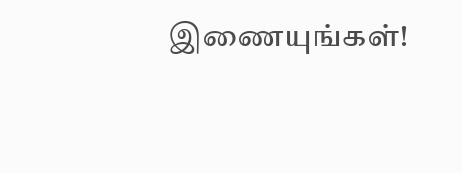இணையுங்கள்!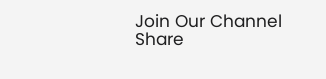Join Our Channel
Share